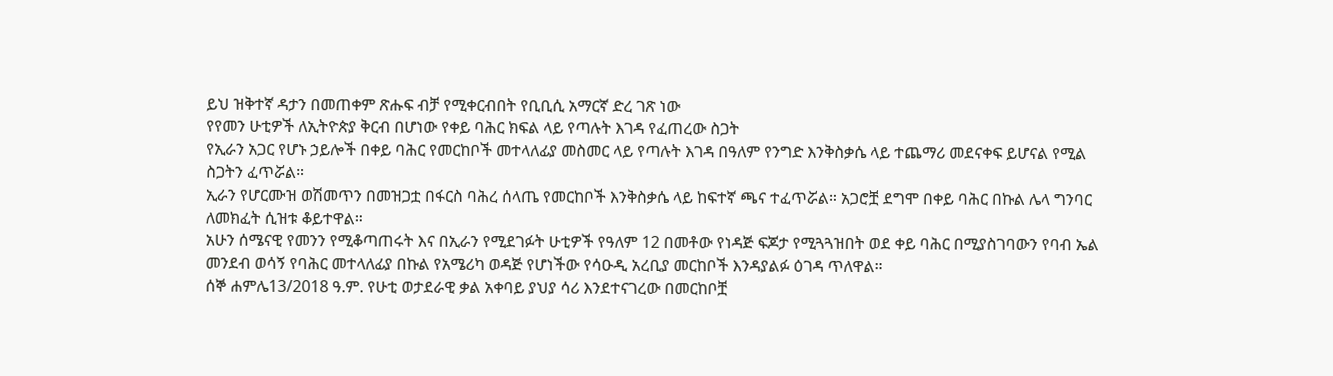ይህ ዝቅተኛ ዳታን በመጠቀም ጽሑፍ ብቻ የሚቀርብበት የቢቢሲ አማርኛ ድረ ገጽ ነው
የየመን ሁቲዎች ለኢትዮጵያ ቅርብ በሆነው የቀይ ባሕር ክፍል ላይ የጣሉት እገዳ የፈጠረው ስጋት
የኢራን አጋር የሆኑ ኃይሎች በቀይ ባሕር የመርከቦች መተላለፊያ መስመር ላይ የጣሉት እገዳ በዓለም የንግድ እንቅስቃሴ ላይ ተጨማሪ መደናቀፍ ይሆናል የሚል ስጋትን ፈጥሯል።
ኢራን የሆርሙዝ ወሽመጥን በመዝጋቷ በፋርስ ባሕረ ሰላጤ የመርከቦች እንቅስቃሴ ላይ ከፍተኛ ጫና ተፈጥሯል። አጋሮቿ ደግሞ በቀይ ባሕር በኩል ሌላ ግንባር ለመክፈት ሲዝቱ ቆይተዋል።
አሁን ሰሜናዊ የመንን የሚቆጣጠሩት እና በኢራን የሚደገፉት ሁቲዎች የዓለም 12 በመቶው የነዳጅ ፍጆታ የሚጓጓዝበት ወደ ቀይ ባሕር በሚያስገባውን የባብ ኤል መንደብ ወሳኝ የባሕር መተላለፊያ በኩል የአሜሪካ ወዳጅ የሆነችው የሳዑዲ አረቢያ መርከቦች እንዳያልፉ ዕገዳ ጥለዋል።
ሰኞ ሐምሌ13/2018 ዓ.ም. የሁቲ ወታደራዊ ቃል አቀባይ ያህያ ሳሪ እንደተናገረው በመርከቦቿ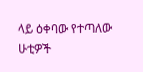ላይ ዕቀባው የተጣለው ሁቲዎች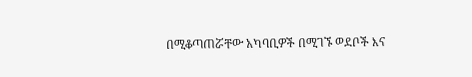በሚቆጣጠሯቸው አካባቢዎች በሚገኙ ወደቦች እና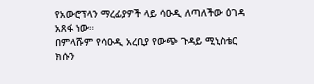የአውሮፕላን ማረፊያዎች ላይ ሳዑዲ ለጣለችው ዕገዳ አጸፋ ነው።
በምላሹም የሳዑዲ አረቢያ የውጭ ጉዳይ ሚኒስቴር ክሱን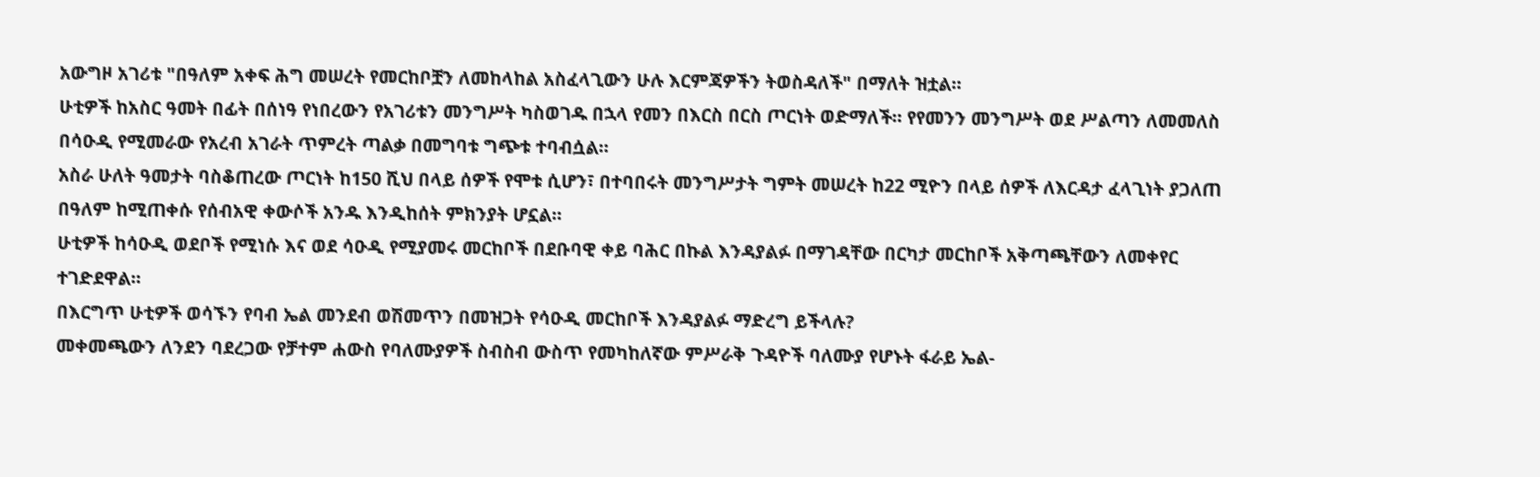አውግዞ አገሪቱ "በዓለም አቀፍ ሕግ መሠረት የመርከቦቿን ለመከላከል አስፈላጊውን ሁሉ እርምጃዎችን ትወስዳለች" በማለት ዝቷል።
ሁቲዎች ከአስር ዓመት በፊት በሰነዓ የነበረውን የአገሪቱን መንግሥት ካስወገዱ በኋላ የመን በእርስ በርስ ጦርነት ወድማለች። የየመንን መንግሥት ወደ ሥልጣን ለመመለስ በሳዑዲ የሚመራው የአረብ አገራት ጥምረት ጣልቃ በመግባቱ ግጭቱ ተባብሷል።
አስራ ሁለት ዓመታት ባስቆጠረው ጦርነት ከ150 ሺህ በላይ ሰዎች የሞቱ ሲሆን፣ በተባበሩት መንግሥታት ግምት መሠረት ከ22 ሚዮን በላይ ሰዎች ለእርዳታ ፈላጊነት ያጋለጠ በዓለም ከሚጠቀሱ የሰብአዊ ቀውሶች አንዱ እንዲከሰት ምክንያት ሆኗል።
ሁቲዎች ከሳዑዲ ወደቦች የሚነሱ እና ወደ ሳዑዲ የሚያመሩ መርከቦች በደቡባዊ ቀይ ባሕር በኩል እንዳያልፉ በማገዳቸው በርካታ መርከቦች አቅጣጫቸውን ለመቀየር ተገድደዋል።
በእርግጥ ሁቲዎች ወሳኙን የባብ ኤል መንደብ ወሽመጥን በመዝጋት የሳዑዲ መርከቦች እንዳያልፉ ማድረግ ይችላሉ?
መቀመጫውን ለንደን ባደረጋው የቻተም ሐውስ የባለሙያዎች ስብስብ ውስጥ የመካከለኛው ምሥራቅ ጉዳዮች ባለሙያ የሆኑት ፋራይ ኤል-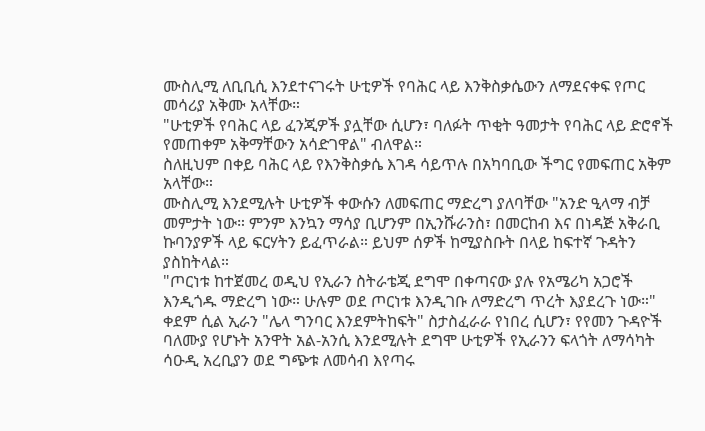ሙስሊሚ ለቢቢሲ እንደተናገሩት ሁቲዎች የባሕር ላይ እንቅስቃሴውን ለማደናቀፍ የጦር መሳሪያ አቅሙ አላቸው።
"ሁቲዎች የባሕር ላይ ፈንጂዎች ያሏቸው ሲሆን፣ ባለፉት ጥቂት ዓመታት የባሕር ላይ ድሮኖች የመጠቀም አቅማቸውን አሳድገዋል" ብለዋል።
ስለዚህም በቀይ ባሕር ላይ የእንቅስቃሴ እገዳ ሳይጥሉ በአካባቢው ችግር የመፍጠር አቅም አላቸው።
ሙስሊሚ እንደሚሉት ሁቲዎች ቀውሱን ለመፍጠር ማድረግ ያለባቸው "አንድ ዒላማ ብቻ መምታት ነው። ምንም እንኳን ማሳያ ቢሆንም በኢንሹራንስ፣ በመርከብ እና በነዳጅ አቅራቢ ኩባንያዎች ላይ ፍርሃትን ይፈጥራል። ይህም ሰዎች ከሚያስቡት በላይ ከፍተኛ ጉዳትን ያስከትላል።
"ጦርነቱ ከተጀመረ ወዲህ የኢራን ስትራቴጂ ደግሞ በቀጣናው ያሉ የአሜሪካ አጋሮች እንዲጎዱ ማድረግ ነው። ሁሉም ወደ ጦርነቱ እንዲገቡ ለማድረግ ጥረት እያደረጉ ነው።"
ቀደም ሲል ኢራን "ሌላ ግንባር እንደምትከፍት" ስታስፈራራ የነበረ ሲሆን፣ የየመን ጉዳዮች ባለሙያ የሆኑት አንዋት አል-አንሲ እንደሚሉት ደግሞ ሁቲዎች የኢራንን ፍላጎት ለማሳካት ሳዑዲ አረቢያን ወደ ግጭቱ ለመሳብ እየጣሩ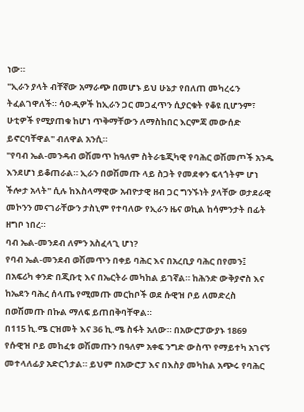ነው።
"ኢራን ያላት ብቸኛው አማራጭ በመሆኑ ይህ ሁኔታ የበለጠ መካረሩን ትፈልገዋለች። ሳዑዲዎች ከኢራን ጋር መጋፈጥን ሲያርቁት የቆዩ ቢሆንም፣ ሁቲዎች የሚያጠቁ ከሆነ ጥቅማቸውን ለማስከበር እርምጃ መውሰድ ይኖርባቸዋል" ብለዋል አንሲ።
"የባብ ኤል-መንዳብ ወሽመጥ ከዓለም ስትራቴጂካዊ የባሕር ወሽመጦች አንዱ እንደሆነ ይቆጠራል። ኢራን በወሽመጡ ላይ ስጋት የመደቀን ፍላጎትም ሆነ ችሎታ አላት" ሲሉ ከእስላማዊው አብዮታዊ ዘብ ጋር ግንኙነት ያላቸው ወታደራዊ መኮንን መናገራቸውን ታስኒም የተባለው የኢራን ዜና ወኪል ከሳምንታት በፊት ዘግቦ ነበረ።
ባብ ኤል-መንደብ ለምን አስፈላጊ ሆነ?
የባብ ኤል-መንደብ ወሽመጥን በቀይ ባሕር እና በአረቢያ ባሕር በየመን፤ በአፍሪካ ቀንድ በጂቡቲ እና በኤርትራ መካከል ይገኛል። ከሕንድ ውቅያኖስ እና ከኤደን ባሕረ ሰላጤ የሚመጡ መርከቦች ወደ ሱዊዝ ቦይ ለመድረስ በወሽመጡ በኩል ማለፍ ይጠበቅባቸዋል።
በ115 ኪ.ሜ ርዝመት እና 36 ኪ.ሜ ስፋት አለው። በአውሮፓውያኑ 1869 የሱዊዝ ቦይ መከፈቱ ወሽመጡን በዓለም አቀፍ ንግድ ውስጥ የማይተካ አገናኝ መተላለፊያ አድርጎታል። ይህም በአውሮፓ እና በእስያ መካከል አጭሩ የባሕር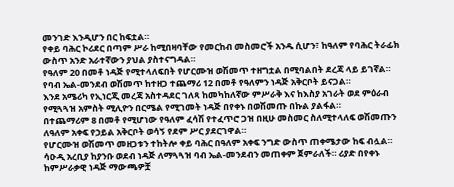መንገድ እንዲሆን በር ከፍቷል።
የቀይ ባሕር ኮሪደር በጣም ሥራ ከሚበዛባቸው የመርከብ መስመሮች አንዱ ሲሆን፣ ከዓለም የባሕር ትራፊክ ውስጥ አንድ አራተኛውን ያህል ያስተናግዳል።
የዓለም 20 በመቶ ነዳጅ የሚተላለፍበት የሆርሙዝ ወሽመጥ ተዘግቷል በሚባልበት ደረጃ ላይ ይገኛል። የባብ ኤል-መንደብ ወሽመጥ ከተዘጋ ተጨማሪ 12 በመቶ የዓለምን ነዳጅ አቅርቦት ይናጋል።
እንደ አሜሪካ የኢነርጂ መረጃ አስተዳደር ገለጻ ከመካከለኛው ምሥራቅ እና ከእስያ አገራት ወደ ምዕራብ የሚጓጓዝ አምስት ሚሊዮን በርሜል የሚገመት ነዳጅ በየቀኑ በወሽመጡ በኩል ያልፋል።
በተጨማሪም 8 በመቶ የሚሆነው የዓለም ፈሳሽ የተፈጥሮ ጋዝ በዚሁ መስመር ስለሚተላለፍ ወሽመጡን ለዓለም አቀፍ የኃይል አቅርቦት ወሳኝ የደም ሥር ያደርገዋል።
የሆርሙዝ ወሽመጥ መዘጋቱን ተከትሎ ቀይ ባሕር በዓለም አቀፍ ንግድ ውስጥ ጠቀሜታው ከፍ ብሏል። ሳዑዲ አረቢያ ከያንቡ ወደብ ነዳጅ ለማጓጓዝ ባብ ኤል-መንደብን መጠቀም ጀምራለች። ሪያድ በየቀኑ ከምሥራቃዊ ነዳጅ ማውጫዎቿ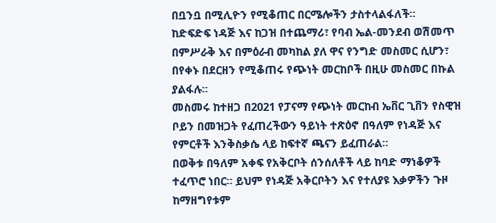በቧንቧ በሚሊዮን የሚቆጠር በርሜሎችን ታስተላልፋለች።
ከድፍድፍ ነዳጅ እና ከጋዝ በተጨማሪ፣ የባብ ኤል-መንደብ ወሽመጥ በምሥራቅ እና በምዕራብ መካከል ያለ ዋና የንግድ መስመር ሲሆን፣ በየቀኑ በደርዘን የሚቆጠሩ የጭነት መርከቦች በዚሁ መስመር በኩል ያልፋሉ።
መስመሩ ከተዘጋ በ2021 የፓናማ የጭነት መርከብ ኤቨር ጊቨን የስዊዝ ቦይን በመዝጋት የፈጠረችውን ዓይነት ተጽዕኖ በዓለም የነዳጅ እና የምርቶች እንቅስቃሴ ላይ ከፍተኛ ጫናን ይፈጠራል።
በወቅቱ በዓለም አቀፍ የአቅርቦት ሰንሰለቶች ላይ ከባድ ማነቆዎች ተፈጥሮ ነበር። ይህም የነዳጅ አቅርቦትን እና የተለያዩ እቃዎችን ጉዞ ከማዘግየቱም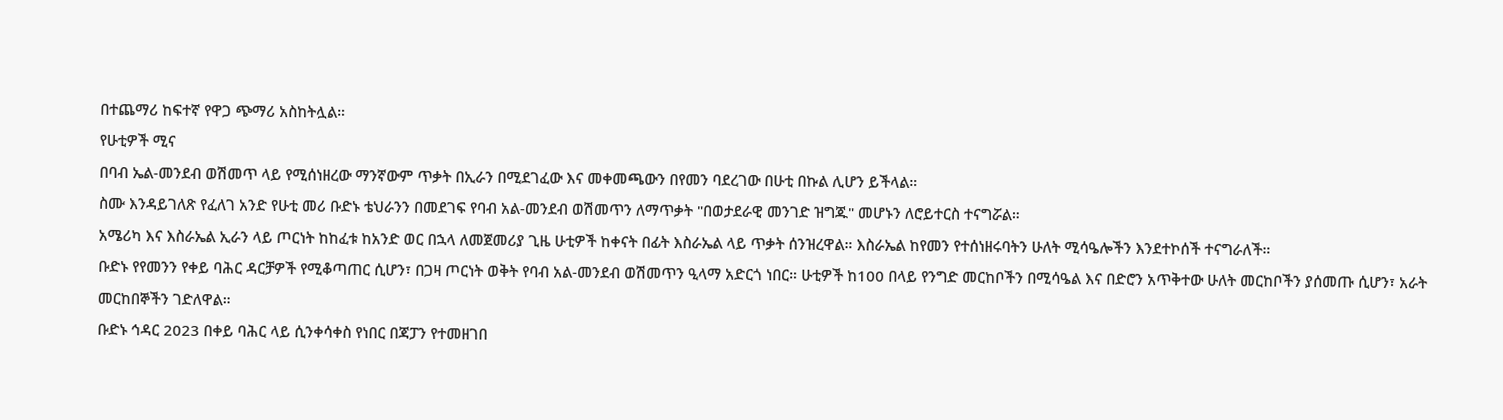በተጨማሪ ከፍተኛ የዋጋ ጭማሪ አስከትሏል።
የሁቲዎች ሚና
በባብ ኤል-መንደብ ወሽመጥ ላይ የሚሰነዘረው ማንኛውም ጥቃት በኢራን በሚደገፈው እና መቀመጫውን በየመን ባደረገው በሁቲ በኩል ሊሆን ይችላል።
ስሙ እንዳይገለጽ የፈለገ አንድ የሁቲ መሪ ቡድኑ ቴህራንን በመደገፍ የባብ አል-መንደብ ወሽመጥን ለማጥቃት "በወታደራዊ መንገድ ዝግጁ" መሆኑን ለሮይተርስ ተናግሯል።
አሜሪካ እና እስራኤል ኢራን ላይ ጦርነት ከከፈቱ ከአንድ ወር በኋላ ለመጀመሪያ ጊዜ ሁቲዎች ከቀናት በፊት እስራኤል ላይ ጥቃት ሰንዝረዋል። እስራኤል ከየመን የተሰነዘሩባትን ሁለት ሚሳዔሎችን እንደተኮሰች ተናግራለች።
ቡድኑ የየመንን የቀይ ባሕር ዳርቻዎች የሚቆጣጠር ሲሆን፣ በጋዛ ጦርነት ወቅት የባብ አል-መንደብ ወሽመጥን ዒላማ አድርጎ ነበር። ሁቲዎች ከ100 በላይ የንግድ መርከቦችን በሚሳዔል እና በድሮን አጥቅተው ሁለት መርከቦችን ያሰመጡ ሲሆን፣ አራት መርከበኞችን ገድለዋል።
ቡድኑ ኅዳር 2023 በቀይ ባሕር ላይ ሲንቀሳቀስ የነበር በጃፓን የተመዘገበ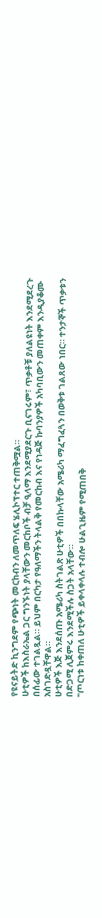የዩናይትድ ኪንግደም የጭነት መርከብን ለመጥለፍ ሄሊኮፕተር ተጠቅሟል።
ሁቲዎች ከእስራኤል ጋር ግንኙነት ያላቸውን መርከቦች ብቻ ዒላማ እንደሚያደርጉ ቢናገሩም፣ ጥቃቶቹ ያለልዩነት እንደሚደረጉ በሰፊው ተገልጿል። ይህም በርካታ የዓለማችን ትላልቅ የመርከብ እና የነዳጅ ኩባንያዎች አካባቢውን መጠቀም እንዲያቆሙ አስገድዷቸዋል።
ሁቲዎች እጅ እንደሰጡ አሜሪካ ስትገልጽ ሁቲዎች በበኩላቸው አሜሪካ ማፈግፈጓን በወቅቱ ገልጸው ነበር። ተንታኞች ጥቃቱን በድጋሚ ሊጀምሩ እንደሚችሉ ስጋት አላቸው።
"ጦርነቱ ከቀጠለ ሁቲዎች ይቀላቀላሉ ተብሎ ሁልጊዜም የሚጠበቅ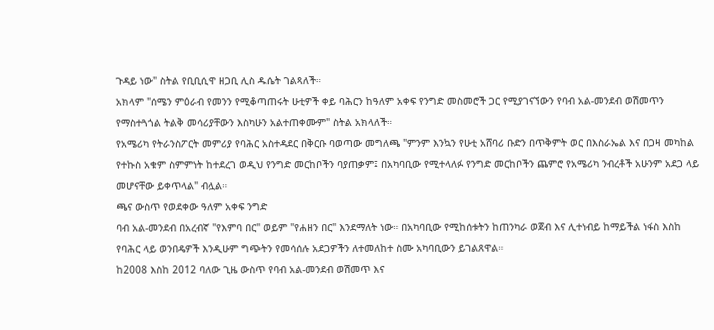ጉዳይ ነው" ስትል የቢቢሲዋ ዘጋቢ ሊስ ዱሴት ገልጻለች።
አክላም "ሰሜን ምዕራብ የመንን የሚቆጣጠሩት ሁቲዎች ቀይ ባሕርን ከዓለም አቀፍ የንግድ መስመሮች ጋር የሚያገናኘውን የባብ አል-መንደብ ወሽመጥን የማስተጓጎል ትልቅ መሳሪያቸውን እስካሁን አልተጠቀሙም" ስትል አክላለች።
የአሜሪካ የትራንስፖርት መምሪያ የባሕር አስተዳደር በቅርቡ ባወጣው መግለጫ "ምንም እንኳን የሁቲ አሸባሪ ቡድን በጥቅምት ወር በእስራኤል እና በጋዛ መካከል የተኩስ አቁም ስምምነት ከተደረገ ወዲህ የንግድ መርከቦችን ባያጠቃም፤ በአካባቢው የሚተላለፉ የንግድ መርከቦችን ጨምሮ የአሜሪካ ንብረቶች አሁንም አደጋ ላይ መሆናቸው ይቀጥላል" ብሏል።
ጫና ውስጥ የወደቀው ዓለም አቀፍ ንግድ
ባብ አል-መንደብ በአረብኛ "የእምባ በር" ወይም "የሐዘን በር" እንደማለት ነው። በአካባቢው የሚከሰቱትን ከጠንካራ ወጀብ እና ሊተነብይ ከማይችል ነፋስ እስከ የባሕር ላይ ወንበዴዎች እንዲሁም ግጭትን የመሳሰሉ አደጋዎችን ለተመለከተ ስሙ አካባቢውን ይገልጸዋል።
ከ2008 እስከ 2012 ባለው ጊዜ ውስጥ የባብ አል-መንደብ ወሽመጥ እና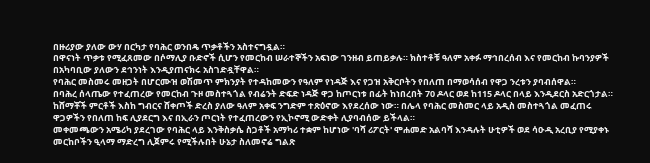በዙሪያው ያለው ውሃ በርካታ የባሕር ወንበዴ ጥቃቶችን አስተናግዷል።
በዋናነት ጥቃቱ የሚፈጸመው በሶማሊያ ቡድኖች ሲሆን የመርከብ ሠራተኞችን አፍነው ገንዘብ ይጠይቃሉ። ክስተቶቹ ዓለም አቀፉ ማኅበረሰብ እና የመርከብ ኩባንያዎች በአካባቢው ያለውን ደኅንነት እንዲያጠናክሩ አስገድዷቸዋል።
የባሕር መስመሩ መዘጋት በሆርሙዝ ወሽመጥ ምክንያት የተዳከመውን የዓለም የነዳጅ እና የጋዝ አቅርቦትን የበለጠ በማወሳሰብ የዋጋ ንረቱን ያባብሰዋል።
በባሕረ ሰላጤው የተፈጠረው የመርከብ ጉዞ መስተጓጎል የብሬንት ድፍድ ነዳጅ ዋጋ ከጦርነቱ በፊት ከነበረበት 70 ዶላር ወደ ከ115 ዶላር በላይ እንዲደርስ አድርጎታል።
ከሸማቾች ምርቶች እስከ ግብርና ሸቀጦች ድረስ ያለው ዓለም አቀፍ ንግድም ተጽዕኖው እየደረሰው ነው። በሌላ የባሕር መስመር ላይ አዲስ መስተጓጎል መፈጠሩ ዋጋዎችን የበለጠ ከፍ ሊያደርግ እና በኢራን ጦርነት የተፈጠረውን የኢኮኖሚ ውድቀት ሊያባብሰው ይችላል።
መቀመጫውን አሜሪካ ያደረገው የባሕር ላይ እንቅስቃሴ ስጋቶች አማካሪ ተቋም ከሆነው 'ባሻ ሪፖርት' ሞሐመድ አልባሻ እንዳሉት ሁቲዎች ወደ ሳዑዲ አረቢያ የሚያቀኑ መርከቦችን ዒላማ ማድረግ ሊጀምሩ የሚችሉበት ሁኔታ ስለመኖሬ ግልጽ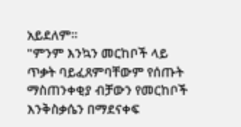አይደለም።
"ምንም እንኳን መርከቦች ላይ ጥቃት ባይፈጸምባቸውም የሰጡት ማስጠንቀቂያ ብቻውን የመርከቦች እንቅስቃሴን በማደናቀፍ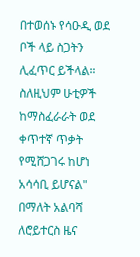በተወሰኑ የሳዑዲ ወደ ቦች ላይ ስጋትን ሊፈጥር ይችላል። ስለዚህም ሁቲዎች ከማስፈራራት ወደ ቀጥተኛ ጥቃት የሚሸጋገሩ ከሆነ አሳሳቢ ይሆናል" በማለት አልባሻ ለሮይተርስ ዜና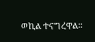ወኪል ተናግረዋል።